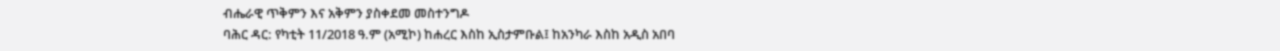ብሔራዊ ጥቅምን እና አቅምን ያስቀደመ መስተንግዶ
ባሕር ዳር: የካቲት 11/2018 ዓ.ም (አሚኮ) ከሐረር እስከ ኢስታምቡል፤ ከአንካራ እስከ አዲስ አበባ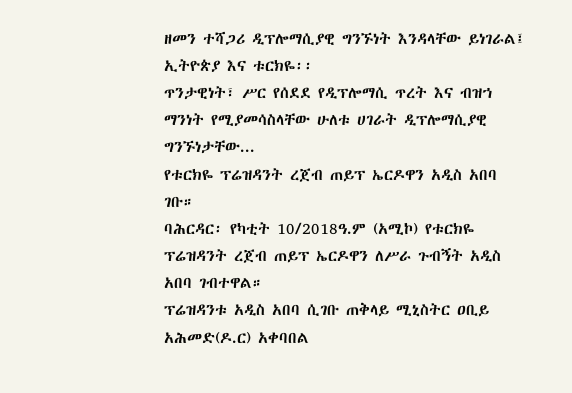ዘመን ተሻጋሪ ዲፕሎማሲያዊ ግንኙነት እንዳላቸው ይነገራል፤ ኢትዮጵያ እና ቱርክዬ፡፡
ጥንታዊነት፣ ሥር የሰደደ የዲፕሎማሲ ጥረት እና ብዝኀ ማንነት የሚያመሳስላቸው ሁለቱ ሀገራት ዲፕሎማሲያዊ ግንኙነታቸው...
የቱርክዬ ፕሬዝዳንት ረጀብ ጠይፕ ኤርዶዋን አዲስ አበባ ገቡ።
ባሕርዳር፡ የካቲት 10/2018ዓ.ም (አሚኮ) የቱርክዬ ፕሬዝዳንት ረጀብ ጠይፕ ኤርዶዋን ለሥራ ጉብኝት አዲስ አበባ ገብተዋል።
ፕሬዝዳንቱ አዲስ አበባ ሲገቡ ጠቅላይ ሚኒስትር ዐቢይ አሕመድ(ዶ.ር) አቀባበል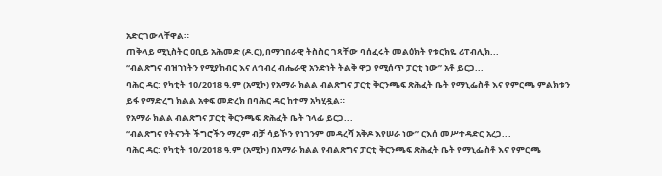አድርገውላቸዋል።
ጠቅላይ ሚኒስትር ዐቢይ አሕመድ (ዶ.ር),በማኀበራዊ ትስስር ገጻቸው ባሰፈሩት መልዕክት የቱርክዬ ሪፐብሊክ...
“ብልጽግና ብዝኀነትን የሚያከብር እና ለኅብረ ብሔራዊ አንድነት ትልቅ ዋጋ የሚሰጥ ፓርቲ ነው” አቶ ይርጋ...
ባሕር ዳር: የካቲት 10/2018 ዓ.ም (አሚኮ) የአማራ ክልል ብልጽግና ፓርቲ ቅርንጫፍ ጽሕፈት ቤት የማኒፌስቶ እና የምርጫ ምልክቱን ይፋ የማድረግ ክልል አቀፍ መድረክ በባሕር ዳር ከተማ አካሂዷል።
የአማራ ክልል ብልጽግና ፓርቲ ቅርንጫፍ ጽሕፈት ቤት ኀላፊ ይርጋ...
“ብልጽግና የትናንት ችግሮችን ማረም ብቻ ሳይኾን የነገንም መዳረሻ አቅዶ እየሠራ ነው” ርእሰ መሥተዳድር አረጋ...
ባሕር ዳር: የካቲት 10/2018 ዓ.ም (አሚኮ) በአማራ ክልል የብልጽግና ፓርቲ ቅርንጫፍ ጽሕፈት ቤት የማኒፌስቶ እና የምርጫ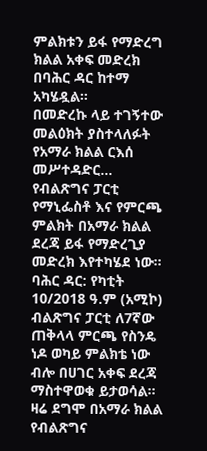ምልክቱን ይፋ የማድረግ ክልል አቀፍ መድረክ በባሕር ዳር ከተማ አካሄዷል።
በመድረኩ ላይ ተገኝተው መልዕክት ያስተላለፉት የአማራ ክልል ርእሰ መሥተዳድር...
የብልጽግና ፓርቲ የማኒፌስቶ እና የምርጫ ምልክት በአማራ ክልል ደረጃ ይፋ የማድረጊያ መድረክ እየተካሄደ ነው።
ባሕር ዳር: የካቲት 10/2018 ዓ.ም (አሚኮ) ብልጽግና ፓርቲ ለ7ኛው ጠቅላላ ምርጫ የስንዴ ነዶ ወካይ ምልክቴ ነው ብሎ በሀገር አቀፍ ደረጃ ማስተዋወቁ ይታወሳል።
ዛሬ ደግሞ በአማራ ክልል የብልጽግና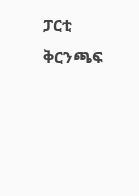ፓርቲ ቅርንጫፍ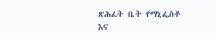ጽሕፈት ቤት የማኒፌስቶ እና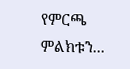የምርጫ ምልክቱን...